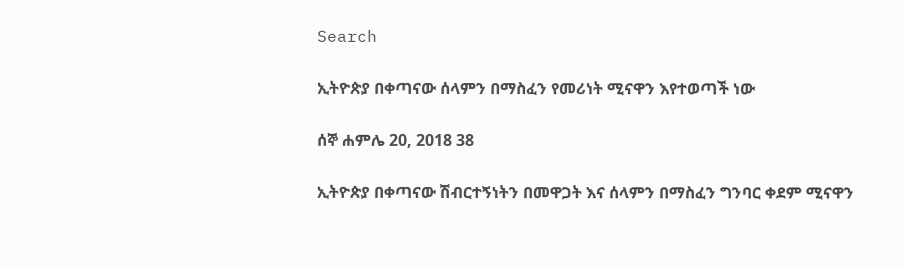Search

ኢትዮጵያ በቀጣናው ሰላምን በማስፈን የመሪነት ሚናዋን እየተወጣች ነው

ሰኞ ሐምሌ 20, 2018 38

ኢትዮጵያ በቀጣናው ሽብርተኝነትን በመዋጋት እና ሰላምን በማስፈን ግንባር ቀደም ሚናዋን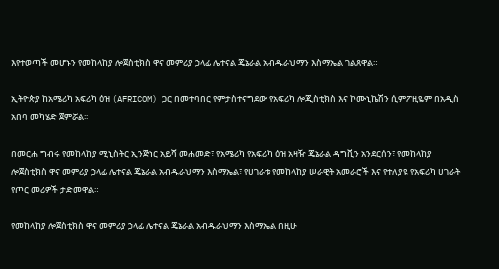እየተወጣች መሆኑን የመከላከያ ሎጀስቲክስ ዋና መምሪያ ኃላፊ ሌተናል ጄኔራል አብዱራህማን እስማኤል ገልጸዋል።

ኢትዮጵያ ከአሜሪካ አፍሪካ ዕዝ (AFRICOM) ጋር በመተባበር የምታስተናግደው የአፍሪካ ሎጂስቲክስ እና ኮሙኒኬሽን ሲምፖዚዬም በአዲስ አበባ መካሄድ ጀምሯል፡፡

በመርሐ ግብሩ የመከላከያ ሚኒስትር ኢንጅነር አይሻ መሐመድ፣ የአሜሪካ የአፍሪካ ዕዝ አዛዥ ጄኔራል ዳግቪን አንደርሰን፣ የመከላከያ ሎጀስቲክስ ዋና መምሪያ ኃላፊ ሌተናል ጄኔራል አብዱራህማን እስማኤል፣ የሀገራቱ የመከላከያ ሠራዊት አመራሮች እና የተለያዩ የአፍሪካ ሀገራት የጦር መሪዎች ታድመዋል።

የመከላከያ ሎጀስቲክስ ዋና መምሪያ ኃላፊ ሌተናል ጄኔራል አብዱራህማን እስማኤል በዚሁ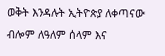ወቅት እንዳሉት ኢትዮጵያ ለቀጣናው ብሎም ለዓለም ሰላም እና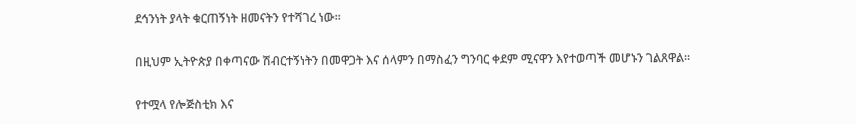ደኅንነት ያላት ቁርጠኝነት ዘመናትን የተሻገረ ነው፡፡

በዚህም ኢትዮጵያ በቀጣናው ሽብርተኝነትን በመዋጋት እና ሰላምን በማስፈን ግንባር ቀደም ሚናዋን እየተወጣች መሆኑን ገልጸዋል፡፡

የተሟላ የሎጅስቲክ እና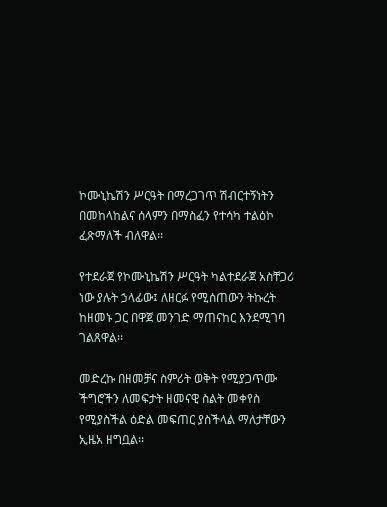ኮሙኒኬሽን ሥርዓት በማረጋገጥ ሽብርተኝነትን በመከላከልና ሰላምን በማስፈን የተሳካ ተልዕኮ ፈጽማለች ብለዋል፡፡

የተደራጀ የኮሙኒኬሽን ሥርዓት ካልተደራጀ አስቸጋሪ ነው ያሉት ኃላፊው፤ ለዘርፉ የሚሰጠውን ትኩረት ከዘመኑ ጋር በዋጀ መንገድ ማጠናከር እንደሚገባ ገልጸዋል፡፡

መድረኩ በዘመቻና ስምሪት ወቅት የሚያጋጥሙ ችግሮችን ለመፍታት ዘመናዊ ስልት መቀየስ የሚያስችል ዕድል መፍጠር ያስችላል ማለታቸውን ኢዜአ ዘግቧል፡፡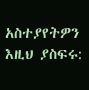አስተያየትዎን እዚህ ያስፍሩ: